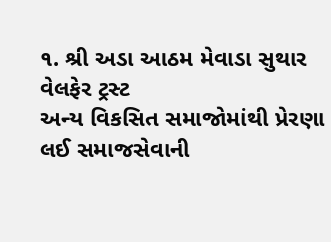૧. શ્રી અડા આઠમ મેવાડા સુથાર વેલફેર ટ્રસ્ટ
અન્ય વિકસિત સમાજોમાંથી પ્રેરણા લઈ સમાજસેવાની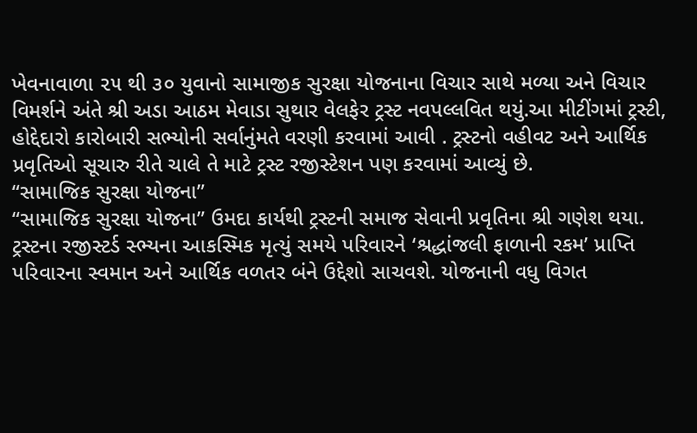ખેવનાવાળા ૨૫ થી ૩૦ યુવાનો સામાજીક સુરક્ષા યોજનાના વિચાર સાથે મળ્યા અને વિચાર વિમર્શને અંતે શ્રી અડા આઠમ મેવાડા સુથાર વેલફેર ટ્રસ્ટ નવપલ્લવિત થયું.આ મીટીંગમાં ટ્રસ્ટી, હોદ્દેદારો કારોબારી સભ્યોની સર્વાનુંમતે વરણી કરવામાં આવી . ટ્રસ્ટનો વહીવટ અને આર્થિક પ્રવૃતિઓ સૂચારુ રીતે ચાલે તે માટે ટ્રસ્ટ રજીસ્ટેશન પણ કરવામાં આવ્યું છે.
“સામાજિક સુરક્ષા યોજના”
“સામાજિક સુરક્ષા યોજના” ઉમદા કાર્યથી ટ્રસ્ટની સમાજ સેવાની પ્રવૃતિના શ્રી ગણેશ થયા. ટ્રસ્ટના રજીસ્ટર્ડ સ્ભ્યના આકસ્મિક મૃત્યું સમયે પરિવારને ‘શ્રદ્ધાંજલી ફાળાની રકમ’ પ્રાપ્તિ પરિવારના સ્વમાન અને આર્થિક વળતર બંને ઉદ્દેશો સાચવશે. યોજનાની વધુ વિગત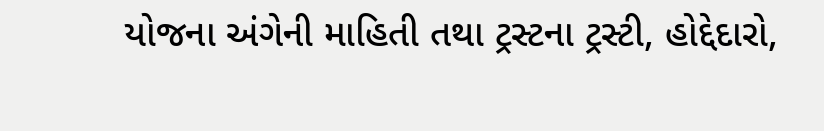યોજના અંગેની માહિતી તથા ટ્રસ્ટના ટ્રસ્ટી, હોદ્દેદારો,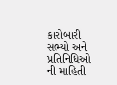કારોબારી સભ્યો અને પ્રતિનિધિઓ ની માહિતી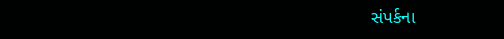સંપર્કના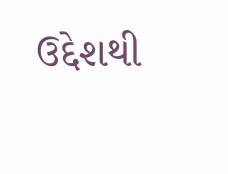ઉદ્દેશથી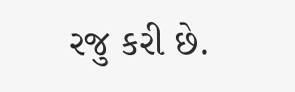રજુ કરી છે.